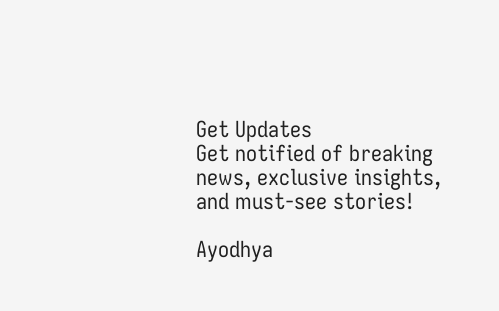Get Updates
Get notified of breaking news, exclusive insights, and must-see stories!

Ayodhya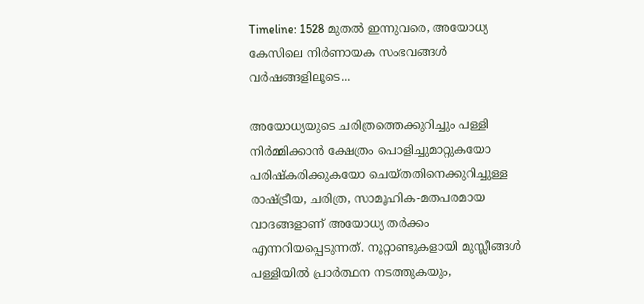Timeline: 1528 മുതൽ ഇന്നുവരെ, അയോധ്യ കേസിലെ നിർണായക സംഭവങ്ങൾ വർഷങ്ങളിലൂടെ...

അയോധ്യയുടെ ചരിത്രത്തെക്കുറിച്ചും പള്ളി നിർമ്മിക്കാൻ ക്ഷേത്രം പൊളിച്ചുമാറ്റുകയോ പരിഷ്കരിക്കുകയോ ചെയ്തതിനെക്കുറിച്ചുള്ള രാഷ്ട്രീയ, ചരിത്ര, സാമൂഹിക-മതപരമായ വാദങ്ങളാണ് അയോധ്യ തർക്കം എന്നറിയപ്പെടുന്നത്. നൂറ്റാണ്ടുകളായി മുസ്ലീങ്ങൾ പള്ളിയില്‍ പ്രാർത്ഥന നടത്തുകയും,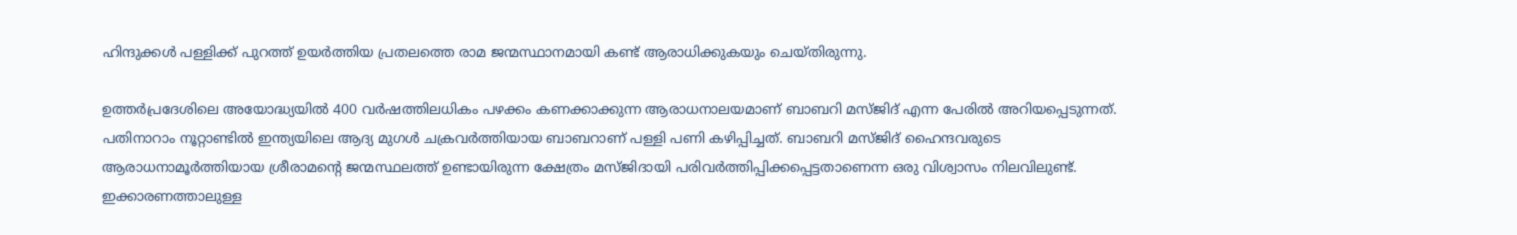ഹിന്ദുക്കൾ പള്ളിക്ക് പുറത്ത് ഉയർത്തിയ പ്രതലത്തെ രാമ ജന്മസ്ഥാനമായി കണ്ട് ആരാധിക്കുകയും ചെയ്തിരുന്നു.

ഉത്തർപ്രദേശിലെ അയോദ്ധ്യയിൽ 400 വർഷത്തിലധികം പഴക്കം കണക്കാക്കുന്ന ആരാധനാലയമാണ്‌ ബാബറി മസ്‌ജിദ്‌ എന്ന പേരിൽ അറിയപ്പെടുന്നത്. പതിനാറാം നൂറ്റാണ്ടിൽ ഇന്ത്യയിലെ ആദ്യ മുഗൾ ചക്രവർത്തിയായ ബാബറാണ് പള്ളി പണി കഴിപ്പിച്ചത്. ബാബറി മസ്ജിദ് ഹൈന്ദവരുടെ ആരാധനാമൂർത്തിയായ ശ്രീരാമന്റെ ജന്മസ്ഥലത്ത് ഉണ്ടായിരുന്ന ക്ഷേത്രം മസ്‌ജിദായി പരിവർത്തി‍പ്പിക്കപ്പെട്ടതാണെന്ന ഒരു വിശ്വാസം നിലവിലുണ്ട്. ഇക്കാരണത്താലുള്ള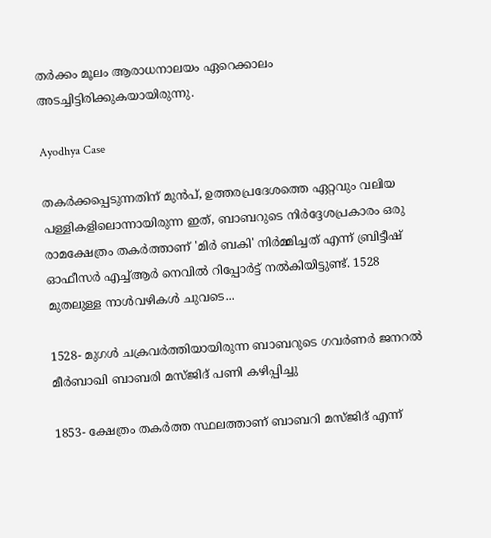തർക്കം മൂലം ആരാധനാലയം ഏറെക്കാലം അടച്ചിട്ടിരിക്കുകയായിരുന്നു.

Ayodhya Case

തകർക്കപ്പെടുന്നതിന് മുൻപ്, ഉത്തരപ്രദേശത്തെ ഏറ്റവും വലിയ പള്ളികളിലൊന്നായിരുന്ന ഇത്, ബാബറുടെ നിർദ്ദേശപ്രകാരം ഒരു രാമക്ഷേത്രം തകർത്താണ് 'മിർ ബകി' നിർമ്മിച്ചത് എന്ന് ബ്രിട്ടീഷ് ഓഫീസർ എച്ച്ആർ നെവിൽ റിപ്പോർട്ട് നൽകിയിട്ടുണ്ട്. 1528 മുതലുള്ള നാൾവഴികൾ ചുവടെ...

1528- മുഗൾ ചക്രവർത്തിയായിരുന്ന ബാബറുടെ ഗവർണർ ജനറൽ മീർബാഖി ബാബരി മസ്ജിദ് പണി കഴിപ്പിച്ചു

1853- ക്ഷേത്രം തകർത്ത സ്ഥലത്താണ് ബാബറി മസ്ജിദ് എന്ന്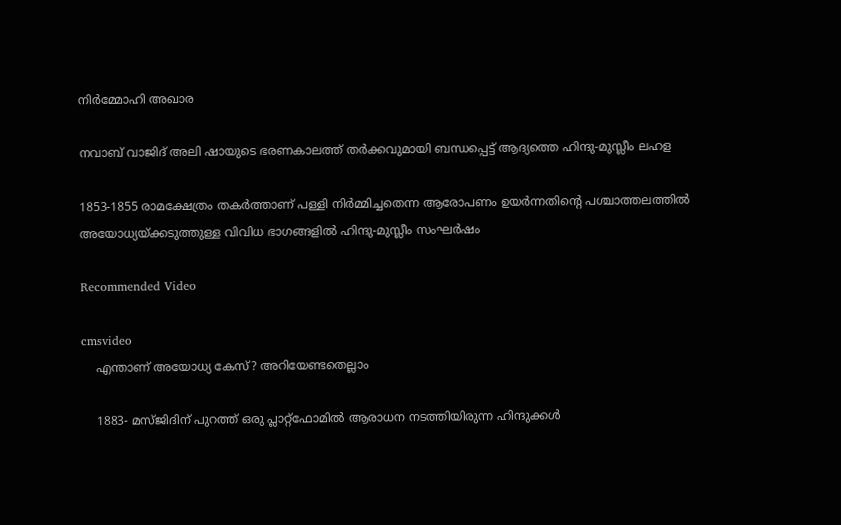നിർമ്മോഹി അഖാര

നവാബ് വാജിദ് അലി ഷായുടെ ഭരണകാലത്ത് തർക്കവുമായി ബന്ധപ്പെട്ട് ആദ്യത്തെ ഹിന്ദു-മുസ്ലീം ലഹള

1853-1855 രാമക്ഷേത്രം തകർത്താണ് പള്ളി നിർമ്മിച്ചതെന്ന ആരോപണം ഉയർന്നതിന്റെ പശ്ചാത്തലത്തിൽ അയോധ്യയ്ക്കടുത്തുള്ള വിവിധ ഭാഗങ്ങളിൽ ഹിന്ദു-മുസ്ലീം സംഘർഷം

Recommended Video

cmsvideo
    എന്താണ് അയോധ്യ കേസ്? അറിയേണ്ടതെല്ലാം

    1883- മസ്ജിദിന് പുറത്ത് ഒരു പ്ലാറ്റ്ഫോമിൽ ആരാധന നടത്തിയിരുന്ന ഹിന്ദുക്കൾ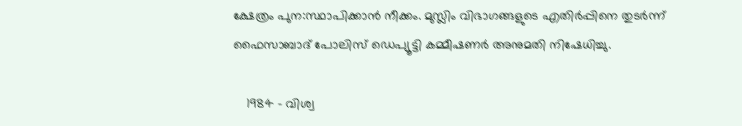ക്ഷേത്രം പുന:സ്ഥാപിക്കാൻ നീക്കം. മുസ്ലിം വിഭാഗങ്ങളുടെ എതിർപ്പിനെ തുടർന്ന് ഫൈസാബാദ് പോലിസ് ഡെപ്യൂട്ടി കമ്മീഷണർ അനുമതി നിഷേധിച്ചു.

    1984 - വിശ്വ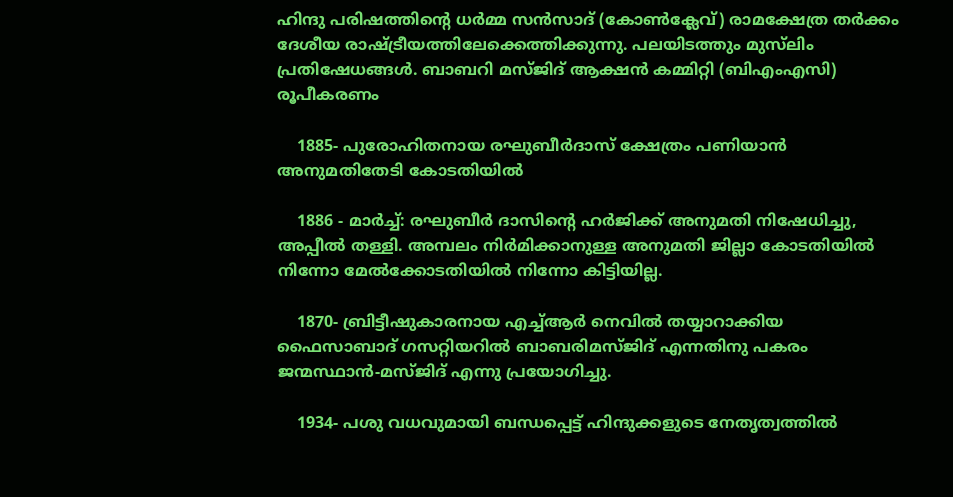ഹിന്ദു പരിഷത്തിന്‍റെ ധർമ്മ സൻസാദ് (കോൺക്ലേവ്) രാമക്ഷേത്ര തർക്കം ദേശീയ രാഷ്ട്രീയത്തിലേക്കെത്തിക്കുന്നു. പലയിടത്തും മുസ്‌ലിം പ്രതിഷേധങ്ങൾ. ബാബറി മസ്ജിദ് ആക്ഷൻ കമ്മിറ്റി (ബിഎംഎസി) രൂപീകരണം

    1885- പുരോഹിതനായ രഘുബീർദാസ് ക്ഷേത്രം പണിയാൻ അനുമതിതേടി കോടതിയിൽ

    1886 - മാർച്ച്: രഘുബീർ ദാസിന്റെ ഹർജിക്ക് അനുമതി നിഷേധിച്ചു, അപ്പീൽ തള്ളി. അമ്പലം നിർമിക്കാനുള്ള അനുമതി ജില്ലാ കോടതിയിൽ നിന്നോ മേൽക്കോടതിയിൽ നിന്നോ കിട്ടിയില്ല.

    1870- ബ്രിട്ടീഷുകാരനായ എച്ച്ആർ നെവിൽ തയ്യാറാക്കിയ ഫൈസാബാദ് ഗസറ്റിയറിൽ ബാബരിമസ്ജിദ് എന്നതിനു പകരം ജന്മസ്ഥാൻ-മസ്ജിദ് എന്നു പ്രയോഗിച്ചു.

    1934- പശു വധവുമായി ബന്ധപ്പെട്ട് ഹിന്ദുക്കളുടെ നേതൃത്വത്തിൽ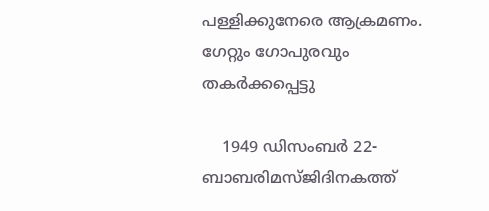പള്ളിക്കുനേരെ ആക്രമണം. ഗേറ്റും ഗോപുരവും തകർക്കപ്പെട്ടു

    1949 ഡിസംബർ 22- ബാബരിമസ്ജിദിനകത്ത്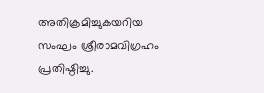അതിക്രമിച്ചുകയറിയ സംഘം ശ്രീരാമവിഗ്രഹം പ്രതിഷ്ഠിച്ചു.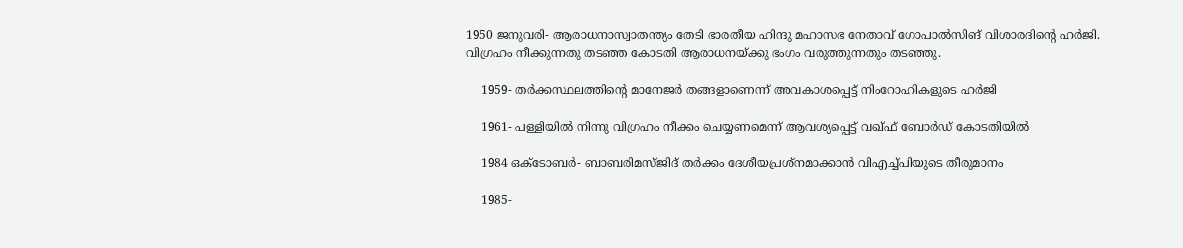1950 ജനുവരി- ആരാധനാസ്വാതന്ത്യം തേടി ഭാരതീയ ഹിന്ദു മഹാസഭ നേതാവ് ഗോപാൽസിങ് വിശാരദിന്റെ ഹർജി. വിഗ്രഹം നീക്കുന്നതു തടഞ്ഞ കോടതി ആരാധനയ്ക്കു ഭംഗം വരുത്തുന്നതും തടഞ്ഞു.

    1959- തർക്കസ്ഥലത്തിന്റെ മാനേജർ തങ്ങളാണെന്ന് അവകാശപ്പെട്ട് നിംറോഹികളുടെ ഹർജി

    1961- പള്ളിയിൽ നിന്നു വിഗ്രഹം നീക്കം ചെയ്യണമെന്ന് ആവശ്യപ്പെട്ട് വഖ്ഫ് ബോർഡ് കോടതിയിൽ

    1984 ഒക്ടോബർ- ബാബരിമസ്ജിദ് തർക്കം ദേശീയപ്രശ്നമാക്കാൻ വിഎച്ച്പിയുടെ തീരുമാനം

    1985-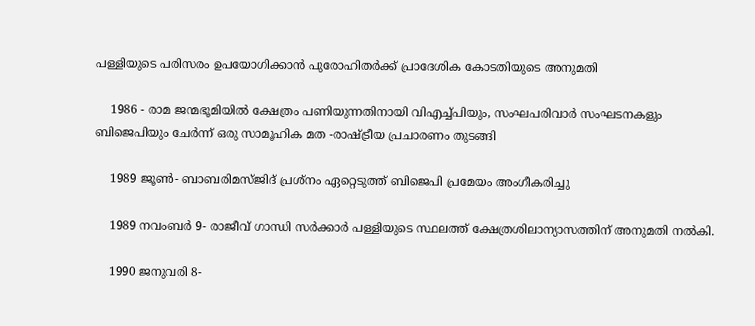പള്ളിയുടെ പരിസരം ഉപയോഗിക്കാൻ പുരോഹിതർക്ക് പ്രാദേശിക കോടതിയുടെ അനുമതി

    1986 - രാമ ജന്മഭൂമിയിൽ ക്ഷേത്രം പണിയുന്നതിനായി വിഎച്ച്പിയും, സംഘപരിവാർ സംഘടനകളും ബിജെപിയും ചേർന്ന് ഒരു സാമൂഹിക മത -രാഷ്ട്രീയ പ്രചാരണം തുടങ്ങി

    1989 ജൂൺ- ബാബരിമസ്ജിദ് പ്രശ്നം ഏറ്റെടുത്ത് ബിജെപി പ്രമേയം അംഗീകരിച്ചു

    1989 നവംബർ 9- രാജീവ് ഗാന്ധി സർക്കാർ പള്ളിയുടെ സ്ഥലത്ത് ക്ഷേത്രശിലാന്യാസത്തിന് അനുമതി നൽകി.

    1990 ജനുവരി 8-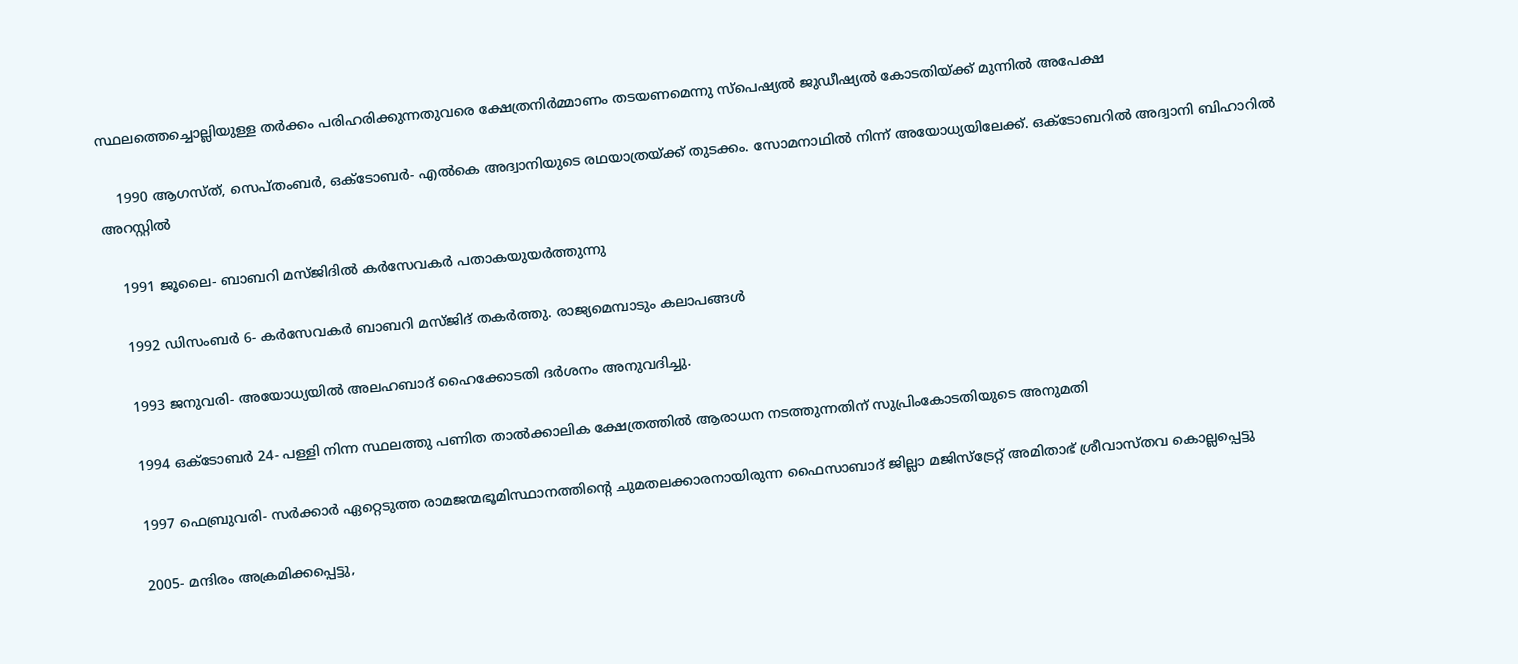സ്ഥലത്തെച്ചൊല്ലിയുള്ള തർക്കം പരിഹരിക്കുന്നതുവരെ ക്ഷേത്രനിർമ്മാണം തടയണമെന്നു സ്പെഷ്യൽ ജുഡീഷ്യൽ കോടതിയ്ക്ക് മുന്നിൽ അപേക്ഷ

    1990 ആഗസ്ത്, സെപ്തംബർ, ഒക്ടോബർ- എൽകെ അദ്വാനിയുടെ രഥയാത്രയ്ക്ക് തുടക്കം. സോമനാഥിൽ നിന്ന് അയോധ്യയിലേക്ക്. ഒക്ടോബറിൽ അദ്വാനി ബിഹാറിൽ അറസ്റ്റിൽ

    1991 ജൂലൈ- ബാബറി മസ്ജിദിൽ കർസേവകർ പതാകയുയർത്തുന്നു

    1992 ഡിസംബർ 6- കർസേവകർ ബാബറി മസ്ജിദ് തകർത്തു. രാജ്യമെമ്പാടും കലാപങ്ങൾ

    1993 ജനുവരി- അയോധ്യയിൽ അലഹബാദ് ഹൈക്കോടതി ദർശനം അനുവദിച്ചു.

    1994 ഒക്ടോബർ 24- പള്ളി നിന്ന സ്ഥലത്തു പണിത താൽക്കാലിക ക്ഷേത്രത്തിൽ ആരാധന നടത്തുന്നതിന് സുപ്രിംകോടതിയുടെ അനുമതി

    1997 ഫെബ്രുവരി- സർക്കാർ ഏറ്റെടുത്ത രാമജന്മഭൂമിസ്ഥാനത്തിന്റെ ചുമതലക്കാരനായിരുന്ന ഫൈസാബാദ് ജില്ലാ മജിസ്ട്രേറ്റ് അമിതാഭ് ശ്രീവാസ്തവ കൊല്ലപ്പെട്ടു

    2005- മന്ദിരം അക്രമിക്കപ്പെട്ടു,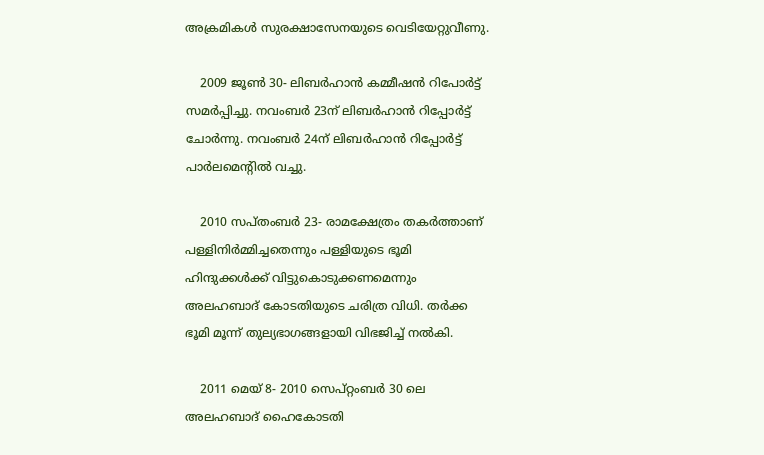അക്രമികൾ സുരക്ഷാസേനയുടെ വെടിയേറ്റുവീണു.

    2009 ജൂൺ 30- ലിബർഹാൻ കമ്മീഷൻ റിപോർട്ട് സമർപ്പിച്ചു. നവംബർ 23ന് ലിബർഹാൻ റിപ്പോർട്ട് ചോർന്നു. നവംബർ 24ന് ലിബർഹാൻ റിപ്പോർട്ട് പാർലമെന്റിൽ വച്ചു.

    2010 സപ്തംബർ 23- രാമക്ഷേത്രം തകർത്താണ് പള്ളിനിർമ്മിച്ചതെന്നും പള്ളിയുടെ ഭൂമി ഹിന്ദുക്കൾക്ക് വിട്ടുകൊടുക്കണമെന്നും അലഹബാദ് കോടതിയുടെ ചരിത്ര വിധി. തർക്ക ഭൂമി മൂന്ന് തുല്യഭാഗങ്ങളായി വിഭജിച്ച് നൽകി.

    2011 മെയ് 8- 2010 സെപ്റ്റംബർ 30 ലെ അലഹബാദ് ഹൈകോടതി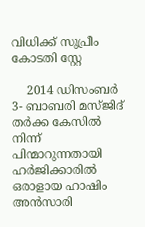വിധിക്ക് സുപ്രീം കോടതി സ്റ്റേ

    2014 ഡിസംബർ 3- ബാബരി മസ്ജിദ് തർക്ക കേസിൽ നിന്ന് പിന്മാറുന്നതായി ഹർജിക്കാരിൽ ഒരാളായ ഹാഷിം അൻസാരി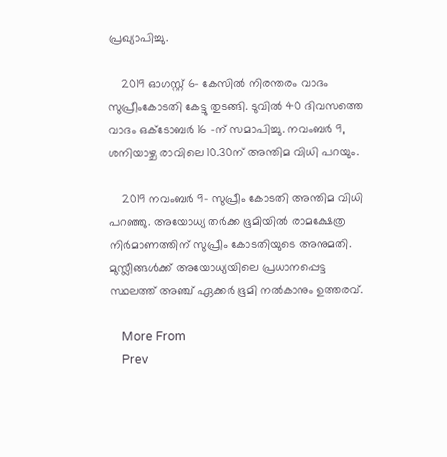പ്രഖ്യാപിച്ചു.

    2019 ഓഗസ്റ്റ് 6- കേസിൽ നിരന്തരം വാദം സുപ്രീംകോടതി കേട്ടു തുടങ്ങി. ടുവിൽ 40 ദിവസത്തെ വാദം ഒക്ടോബർ 16 -ന് സമാപിച്ചു. നവംബർ 9, ശനിയാഴ്ച രാവിലെ 10.30ന് അന്തിമ വിധി പറയും.

    2019 നവംബർ 9- സുപ്രീം കോടതി അന്തിമ വിധി പറഞ്ഞു. അയോധ്യ തർക്ക ഭൂമിയിൽ രാമക്ഷേത്ര നിർമാണത്തിന് സുപ്രീം കോടതിയുടെ അനുമതി. മുസ്ലീങ്ങൾക്ക് അയോധ്യയിലെ പ്രധാനപ്പെട്ട സ്ഥലത്ത് അഞ്ച് ഏക്കർ ഭൂമി നൽകാനും ഉത്തരവ്.

    More From
    Prev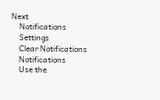Next
    Notifications
    Settings
    Clear Notifications
    Notifications
    Use the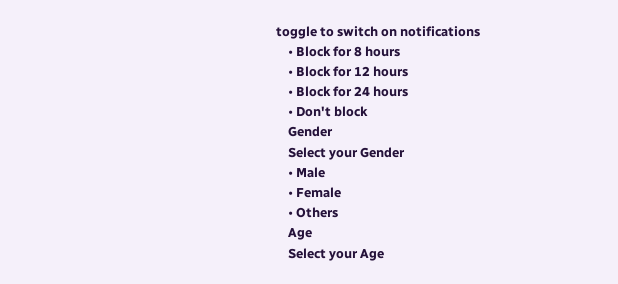toggle to switch on notifications
    • Block for 8 hours
    • Block for 12 hours
    • Block for 24 hours
    • Don't block
    Gender
    Select your Gender
    • Male
    • Female
    • Others
    Age
    Select your Age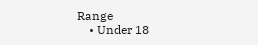Range
    • Under 18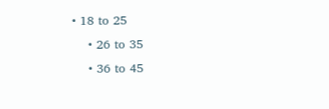• 18 to 25
    • 26 to 35
    • 36 to 45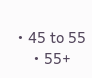• 45 to 55
    • 55+